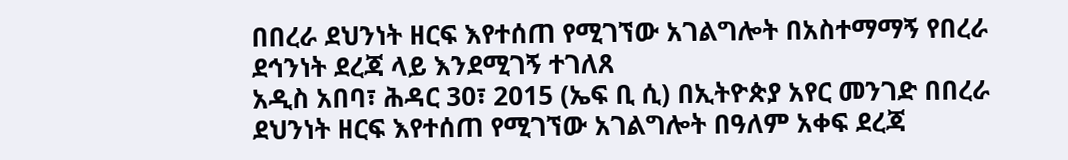በበረራ ደህንነት ዘርፍ እየተሰጠ የሚገኘው አገልግሎት በአስተማማኝ የበረራ ደኅንነት ደረጃ ላይ እንደሚገኝ ተገለጸ
አዲስ አበባ፣ ሕዳር 30፣ 2015 (ኤፍ ቢ ሲ) በኢትዮጵያ አየር መንገድ በበረራ ደህንነት ዘርፍ እየተሰጠ የሚገኘው አገልግሎት በዓለም አቀፍ ደረጃ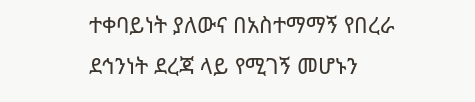ተቀባይነት ያለውና በአስተማማኝ የበረራ ደኅንነት ደረጃ ላይ የሚገኝ መሆኑን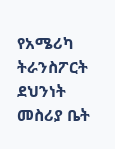የአሜሪካ ትራንስፖርት ደህንነት መስሪያ ቤት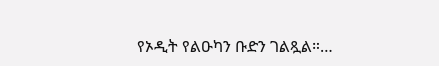የኦዲት የልዑካን ቡድን ገልጿል።…